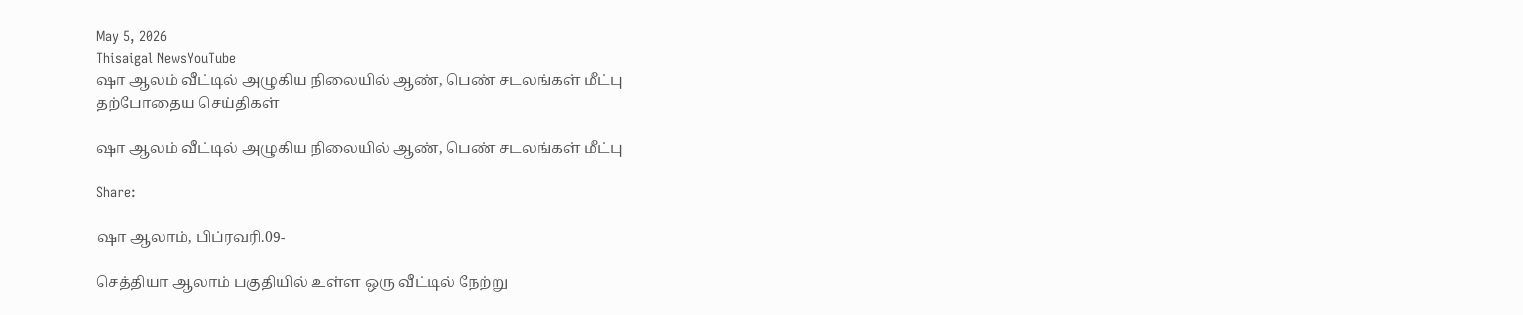May 5, 2026
Thisaigal NewsYouTube
ஷா ஆலம் வீட்டில் அழுகிய நிலையில் ஆண், பெண் சடலங்கள் மீட்பு
தற்போதைய செய்திகள்

ஷா ஆலம் வீட்டில் அழுகிய நிலையில் ஆண், பெண் சடலங்கள் மீட்பு

Share:

ஷா ஆலாம், பிப்ரவரி.09-

செத்தியா ஆலாம் பகுதியில் உள்ள ஒரு வீட்டில் நேற்று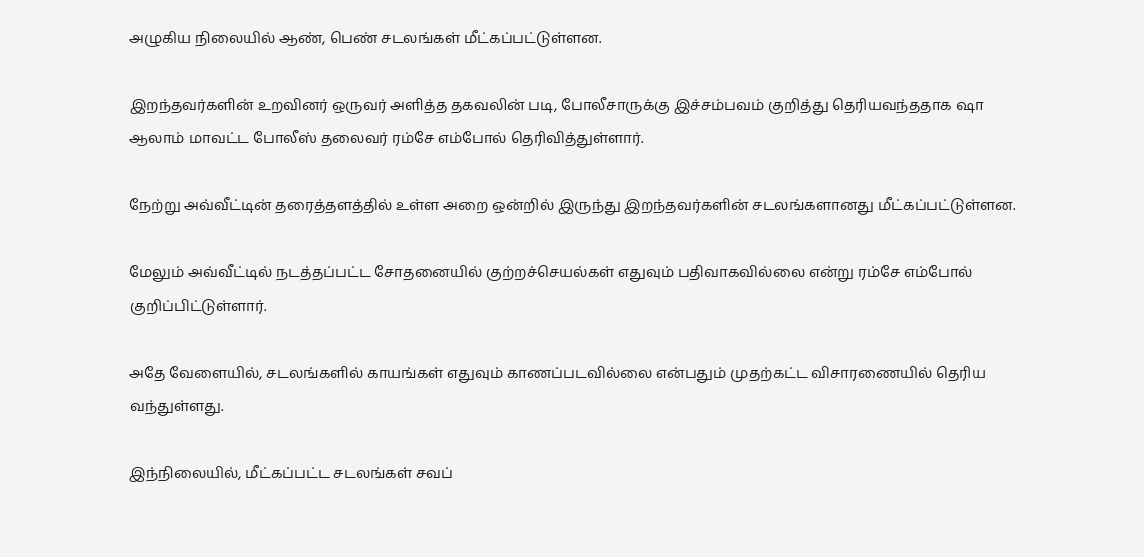அழுகிய நிலையில் ஆண், பெண் சடலங்கள் மீட்கப்பட்டுள்ளன.

இறந்தவர்களின் உறவினர் ஒருவர் அளித்த தகவலின் படி, போலீசாருக்கு இச்சம்பவம் குறித்து தெரியவந்ததாக ஷா ஆலாம் மாவட்ட போலீஸ் தலைவர் ரம்சே எம்போல் தெரிவித்துள்ளார்.

நேற்று அவ்வீட்டின் தரைத்தளத்தில் உள்ள அறை ஒன்றில் இருந்து இறந்தவர்களின் சடலங்களானது மீட்கப்பட்டுள்ளன.

மேலும் அவ்வீட்டில் நடத்தப்பட்ட சோதனையில் குற்றச்செயல்கள் எதுவும் பதிவாகவில்லை என்று ரம்சே எம்போல் குறிப்பிட்டுள்ளார்.

அதே வேளையில், சடலங்களில் காயங்கள் எதுவும் காணப்படவில்லை என்பதும் முதற்கட்ட விசாரணையில் தெரிய வந்துள்ளது.

இந்நிலையில், மீட்கப்பட்ட சடலங்கள் சவப்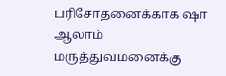பரிசோதனைக்காக ஷா ஆலாம் மருத்துவமனைக்கு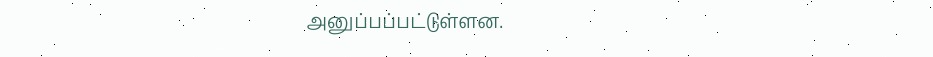அனுப்பப்பட்டுள்ளன.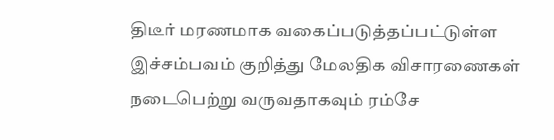திடீர் மரணமாக வகைப்படுத்தப்பட்டுள்ள இச்சம்பவம் குறித்து மேலதிக விசாரணைகள் நடைபெற்று வருவதாகவும் ரம்சே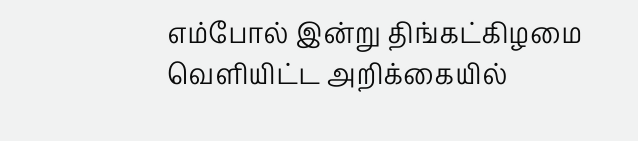எம்போல் இன்று திங்கட்கிழமை வெளியிட்ட அறிக்கையில்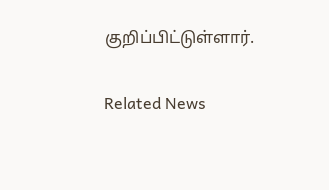குறிப்பிட்டுள்ளார்.

Related News